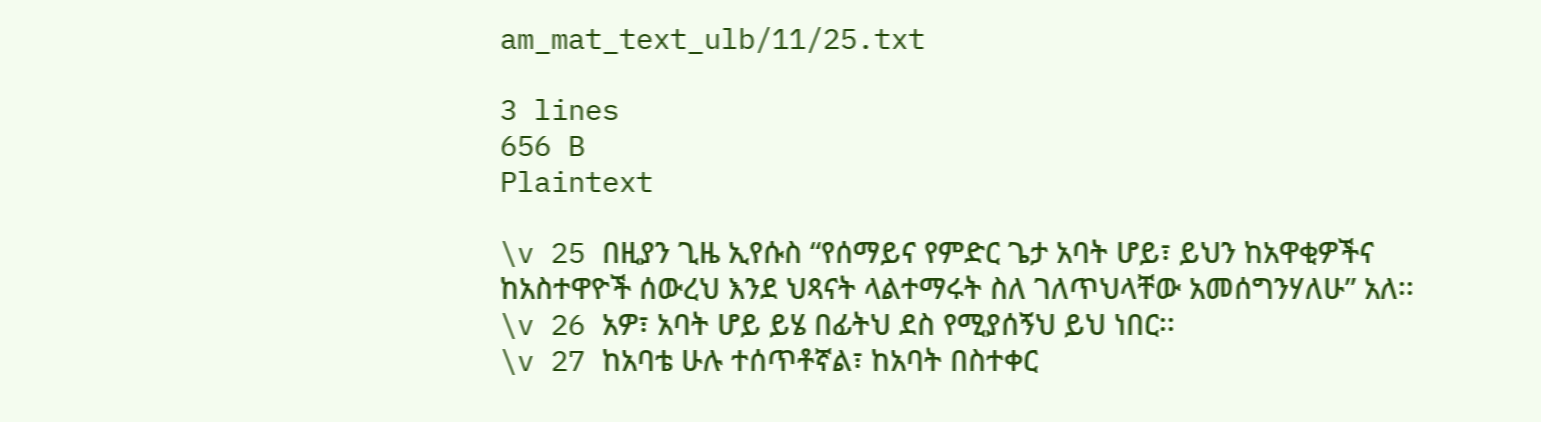am_mat_text_ulb/11/25.txt

3 lines
656 B
Plaintext

\v 25 በዚያን ጊዜ ኢየሱስ “የሰማይና የምድር ጌታ አባት ሆይ፣ ይህን ከአዋቂዎችና ከአስተዋዮች ሰውረህ እንደ ህጻናት ላልተማሩት ስለ ገለጥህላቸው አመሰግንሃለሁ” አለ፡፡
\v 26 አዎ፣ አባት ሆይ ይሄ በፊትህ ደስ የሚያሰኝህ ይህ ነበር፡፡
\v 27 ከአባቴ ሁሉ ተሰጥቶኛል፣ ከአባት በስተቀር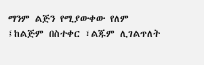ማንም ልጅን የሚያውቀው የለም ፤ከልጅም በስተቀር ፣ልጁም ሊገልጥለት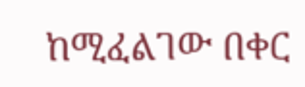ከሚፈልገው በቀር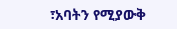፣አባትን የሚያውቅ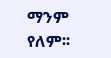ማንም የለም፡፡